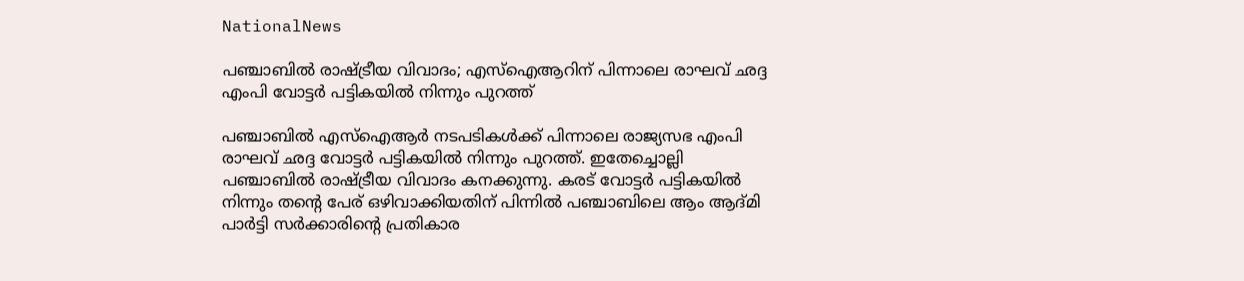NationalNews

പഞ്ചാബില്‍ രാഷ്ട്രീയ വിവാദം; എസ്‌ഐആറിന് പിന്നാലെ രാഘവ് ഛദ്ദ എംപി വോട്ടര്‍ പട്ടികയില്‍ നിന്നും പുറത്ത്

പഞ്ചാബില്‍ എസ്‌ഐആര്‍ നടപടികള്‍ക്ക് പിന്നാലെ രാജ്യസഭ എംപി രാഘവ് ഛദ്ദ വോട്ടര്‍ പട്ടികയില്‍ നിന്നും പുറത്ത്. ഇതേച്ചൊല്ലി പഞ്ചാബില്‍ രാഷ്ട്രീയ വിവാദം കനക്കുന്നു. കരട് വോട്ടര്‍ പട്ടികയില്‍ നിന്നും തന്റെ പേര് ഒഴിവാക്കിയതിന് പിന്നില്‍ പഞ്ചാബിലെ ആം ആദ്മി പാര്‍ട്ടി സര്‍ക്കാരിന്റെ പ്രതികാര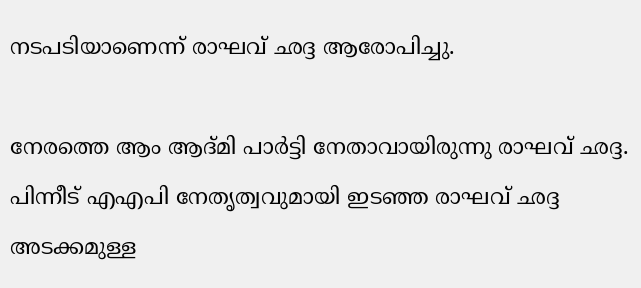നടപടിയാണെന്ന് രാഘവ് ഛദ്ദ ആരോപിച്ചു.

നേരത്തെ ആം ആദ്മി പാര്‍ട്ടി നേതാവായിരുന്നു രാഘവ് ഛദ്ദ. പിന്നീട് എഎപി നേതൃത്വവുമായി ഇടഞ്ഞ രാഘവ് ഛദ്ദ അടക്കമുള്ള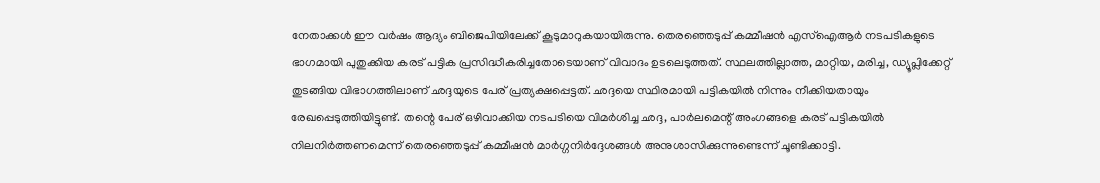നേതാക്കള്‍ ഈ വര്‍ഷം ആദ്യം ബിജെപിയിലേക്ക് കൂടുമാറുകയായിരുന്നു. തെരഞ്ഞെടുപ്പ് കമ്മീഷന്‍ എസ്‌ഐആര്‍ നടപടികളുടെ ഭാഗമായി പുതുക്കിയ കരട് പട്ടിക പ്രസിദ്ധീകരിച്ചതോടെയാണ് വിവാദം ഉടലെടുത്തത്. സ്ഥലത്തില്ലാത്ത, മാറ്റിയ, മരിച്ച, ഡ്യൂപ്ലിക്കേറ്റ് തുടങ്ങിയ വിഭാഗത്തിലാണ് ഛദ്ദയുടെ പേര് പ്രത്യക്ഷപ്പെട്ടത്. ഛദ്ദയെ സ്ഥിരമായി പട്ടികയില്‍ നിന്നും നീക്കിയതായും രേഖപ്പെടുത്തിയിട്ടുണ്ട്. തന്റെ പേര് ഒഴിവാക്കിയ നടപടിയെ വിമര്‍ശിച്ച ഛദ്ദ, പാര്‍ലമെന്റ് അംഗങ്ങളെ കരട് പട്ടികയില്‍ നിലനിര്‍ത്തണമെന്ന് തെരഞ്ഞെടുപ്പ് കമ്മീഷന്‍ മാര്‍ഗ്ഗനിര്‍ദ്ദേശങ്ങള്‍ അനുശാസിക്കുന്നുണ്ടെന്ന് ചൂണ്ടിക്കാട്ടി.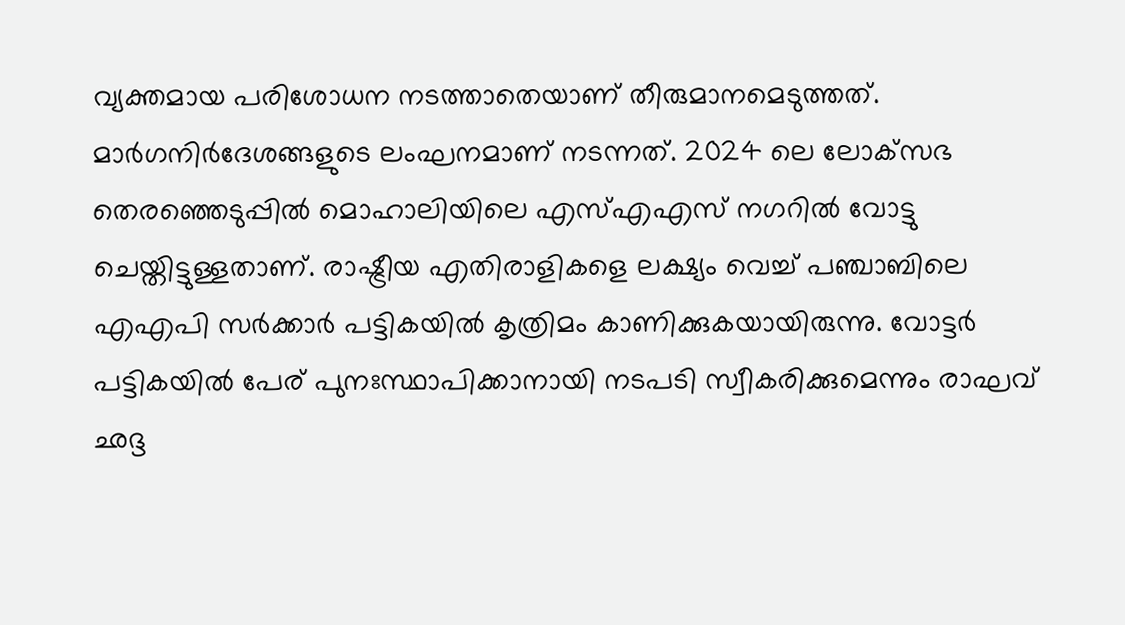വ്യക്തമായ പരിശോധന നടത്താതെയാണ് തീരുമാനമെടുത്തത്. മാര്‍ഗനിര്‍ദേശങ്ങളുടെ ലംഘനമാണ് നടന്നത്. 2024 ലെ ലോക്‌സഭ തെരഞ്ഞെടുപ്പില്‍ മൊഹാലിയിലെ എസ്എഎസ് നഗറില്‍ വോട്ടു ചെയ്തിട്ടുള്ളതാണ്. രാഷ്ട്രീയ എതിരാളികളെ ലക്ഷ്യം വെച്ച് പഞ്ചാബിലെ എഎപി സര്‍ക്കാര്‍ പട്ടികയില്‍ കൃത്രിമം കാണിക്കുകയായിരുന്നു. വോട്ടര്‍ പട്ടികയില്‍ പേര് പുനഃസ്ഥാപിക്കാനായി നടപടി സ്വീകരിക്കുമെന്നും രാഘവ് ഛദ്ദ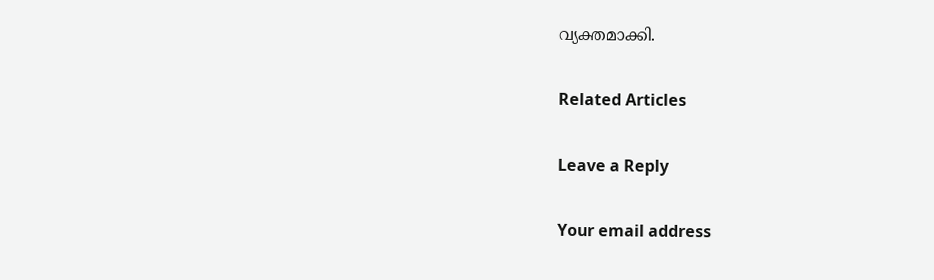വ്യക്തമാക്കി.

Related Articles

Leave a Reply

Your email address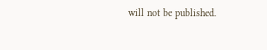will not be published.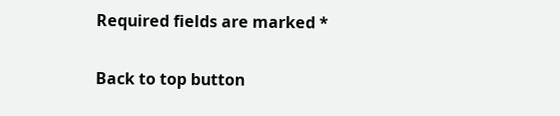Required fields are marked *

Back to top button